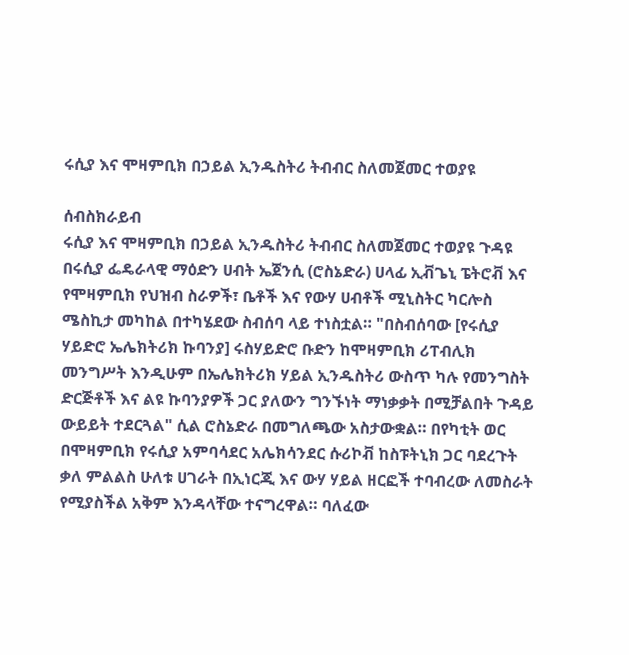ሩሲያ እና ሞዛምቢክ በኃይል ኢንዱስትሪ ትብብር ስለመጀመር ተወያዩ

ሰብስክራይብ
ሩሲያ እና ሞዛምቢክ በኃይል ኢንዱስትሪ ትብብር ስለመጀመር ተወያዩ ጉዳዩ በሩሲያ ፌዴራላዊ ማዕድን ሀብት ኤጀንሲ (ሮስኔድራ) ሀላፊ ኢቭጌኒ ፔትሮቭ እና የሞዛምቢክ የህዝብ ስራዎች፣ ቤቶች እና የውሃ ሀብቶች ሚኒስትር ካርሎስ ሜስኪታ መካከል በተካሄደው ስብሰባ ላይ ተነስቷል። "በስብሰባው [የሩሲያ ሃይድሮ ኤሌክትሪክ ኩባንያ] ሩስሃይድሮ ቡድን ከሞዛምቢክ ሪፐብሊክ መንግሥት እንዲሁም በኤሌክትሪክ ሃይል ኢንዱስትሪ ውስጥ ካሉ የመንግስት ድርጅቶች እና ልዩ ኩባንያዎች ጋር ያለውን ግንኙነት ማነቃቃት በሚቻልበት ጉዳይ ውይይት ተደርጓል" ሲል ሮስኔድራ በመግለጫው አስታውቋል። በየካቲት ወር በሞዛምቢክ የሩሲያ አምባሳደር አሌክሳንደር ሱሪኮቭ ከስፑትኒክ ጋር ባደረጉት ቃለ ምልልስ ሁለቱ ሀገራት በኢነርጂ እና ውሃ ሃይል ዘርፎች ተባብረው ለመስራት የሚያስችል አቅም እንዳላቸው ተናግረዋል። ባለፈው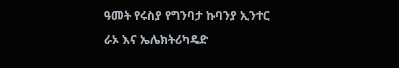ዓመት የሩስያ የግንባታ ኩባንያ ኢንተር ራኦ እና ኤሌክትሪካዴድ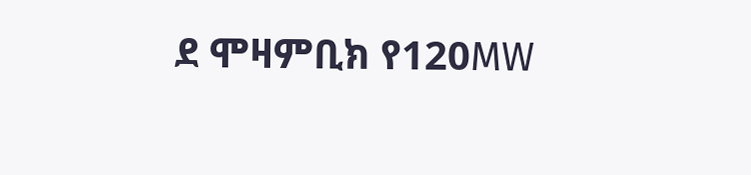ደ ሞዛምቢክ የ120MW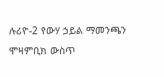ሉሪዮ-2 የውሃ ኃይል ማመንጫን ሞዛምቢክ ውስጥ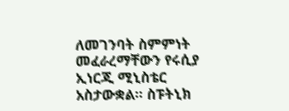ለመገንባት ስምምነት መፈራረማቸውን የሩሲያ ኢነርጂ ሚኒስቴር አስታውቋል። ስፑትኒክ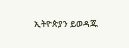ኢትዮጵያን ይወዳጁ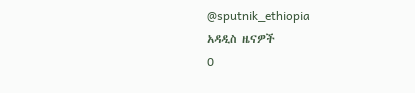@sputnik_ethiopia
አዳዲስ ዜናዎች
0